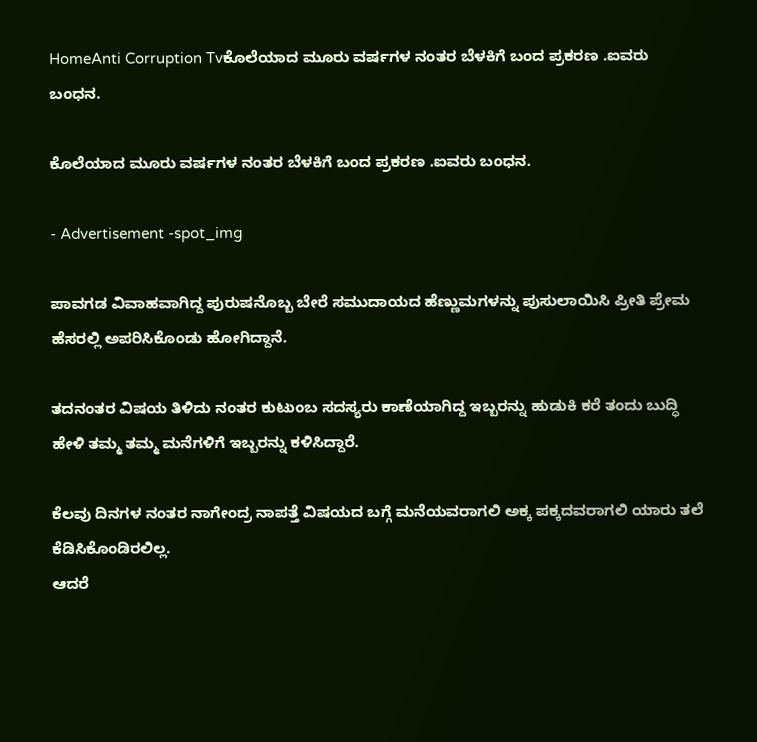HomeAnti Corruption Tvಕೊಲೆಯಾದ ಮೂರು ವರ್ಷಗಳ ನಂತರ ಬೆಳಕಿಗೆ ಬಂದ ಪ್ರಕರಣ .ಐವರು ಬಂಧನ.

ಕೊಲೆಯಾದ ಮೂರು ವರ್ಷಗಳ ನಂತರ ಬೆಳಕಿಗೆ ಬಂದ ಪ್ರಕರಣ .ಐವರು ಬಂಧನ.

- Advertisement -spot_img

ಪಾವಗಡ ವಿವಾಹವಾಗಿದ್ದ ಪುರುಷನೊಬ್ಬ ಬೇರೆ ಸಮುದಾಯದ ಹೆಣ್ಣುಮಗಳನ್ನು ಪುಸುಲಾಯಿಸಿ ಪ್ರೀತಿ ಪ್ರೇಮ ಹೆಸರಲ್ಲಿ ಅಪರಿಸಿಕೊಂಡು ಹೋಗಿದ್ದಾನೆ.

ತದನಂತರ ವಿಷಯ ತಿಳಿದು ನಂತರ ಕುಟುಂಬ ಸದಸ್ಯರು ಕಾಣೆಯಾಗಿದ್ದ ಇಬ್ಬರನ್ನು ಹುಡುಕಿ ಕರೆ ತಂದು ಬುದ್ಧಿ ಹೇಳಿ ತಮ್ಮ ತಮ್ಮ ಮನೆಗಳಿಗೆ ಇಬ್ಬರನ್ನು ಕಳಿಸಿದ್ದಾರೆ.

ಕೆಲವು ದಿನಗಳ ನಂತರ ನಾಗೇಂದ್ರ ನಾಪತ್ತೆ ವಿಷಯದ ಬಗ್ಗೆ ಮನೆಯವರಾಗಲಿ ಅಕ್ಕ ಪಕ್ಕದವರಾಗಲಿ ಯಾರು ತಲೆ ಕೆಡಿಸಿಕೊಂಡಿರಲಿಲ್ಲ.
ಆದರೆ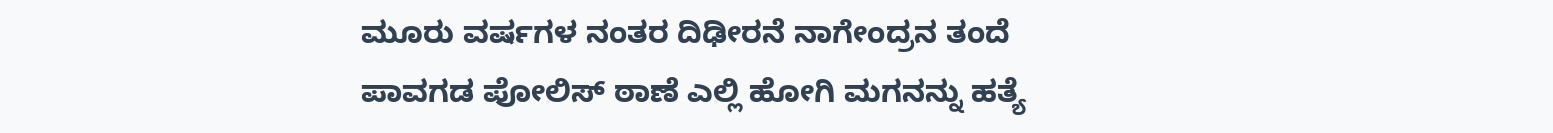ಮೂರು ವರ್ಷಗಳ ನಂತರ ದಿಢೀರನೆ ನಾಗೇಂದ್ರನ ತಂದೆ ಪಾವಗಡ ಪೋಲಿಸ್ ಠಾಣೆ ಎಲ್ಲಿ ಹೋಗಿ ಮಗನನ್ನು ಹತ್ಯೆ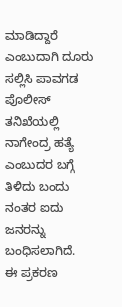ಮಾಡಿದ್ದಾರೆ ಎಂಬುದಾಗಿ ದೂರು ಸಲ್ಲಿಸಿ ಪಾವಗಡ ಪೊಲೀಸ್ ತನಿಖೆಯಲ್ಲಿ ನಾಗೇಂದ್ರ ಹತ್ಯೆ ಎಂಬುದರ ಬಗ್ಗೆ ತಿಳಿದು ಬಂದು ನಂತರ ಐದು ಜನರನ್ನು ಬಂಧಿಸಲಾಗಿದೆ.
ಈ ಪ್ರಕರಣ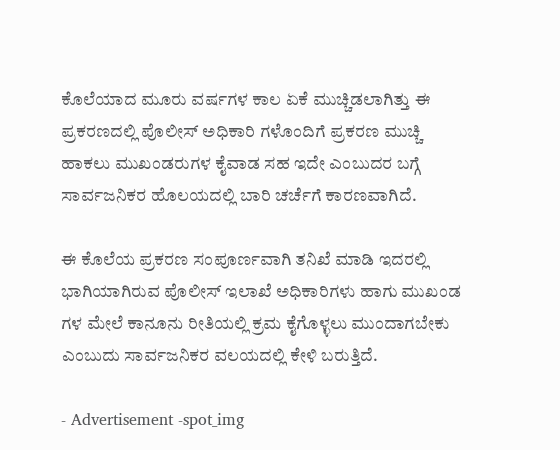ಕೊಲೆಯಾದ ಮೂರು ವರ್ಷಗಳ ಕಾಲ ಏಕೆ ಮುಚ್ಚಿಡಲಾಗಿತ್ತು ಈ ಪ್ರಕರಣದಲ್ಲಿ ಪೊಲೀಸ್ ಅಧಿಕಾರಿ ಗಳೊಂದಿಗೆ ಪ್ರಕರಣ ಮುಚ್ಚಿ ಹಾಕಲು ಮುಖಂಡರುಗಳ ಕೈವಾಡ ಸಹ ಇದೇ ಎಂಬುದರ ಬಗ್ಗೆ ಸಾರ್ವಜನಿಕರ ಹೊಲಯದಲ್ಲಿ ಬಾರಿ ಚರ್ಚೆಗೆ ಕಾರಣವಾಗಿದೆ.

ಈ ಕೊಲೆಯ ಪ್ರಕರಣ ಸಂಪೂರ್ಣವಾಗಿ ತನಿಖೆ ಮಾಡಿ ಇದರಲ್ಲಿ ಭಾಗಿಯಾಗಿರುವ ಪೊಲೀಸ್ ಇಲಾಖೆ ಅಧಿಕಾರಿಗಳು ಹಾಗು ಮುಖಂಡ ಗಳ ಮೇಲೆ ಕಾನೂನು ರೀತಿಯಲ್ಲಿ ಕ್ರಮ ಕೈಗೊಳ್ಳಲು ಮುಂದಾಗಬೇಕು ಎಂಬುದು ಸಾರ್ವಜನಿಕರ ವಲಯದಲ್ಲಿ ಕೇಳಿ ಬರುತ್ತಿದೆ.

- Advertisement -spot_img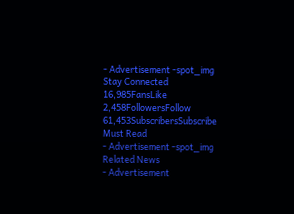- Advertisement -spot_img
Stay Connected
16,985FansLike
2,458FollowersFollow
61,453SubscribersSubscribe
Must Read
- Advertisement -spot_img
Related News
- Advertisement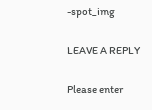-spot_img

LEAVE A REPLY

Please enter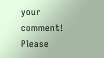your comment!
Please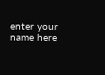enter your name here